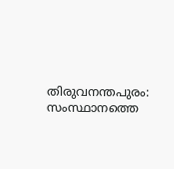തിരുവനന്തപുരം: സംസ്ഥാനത്തെ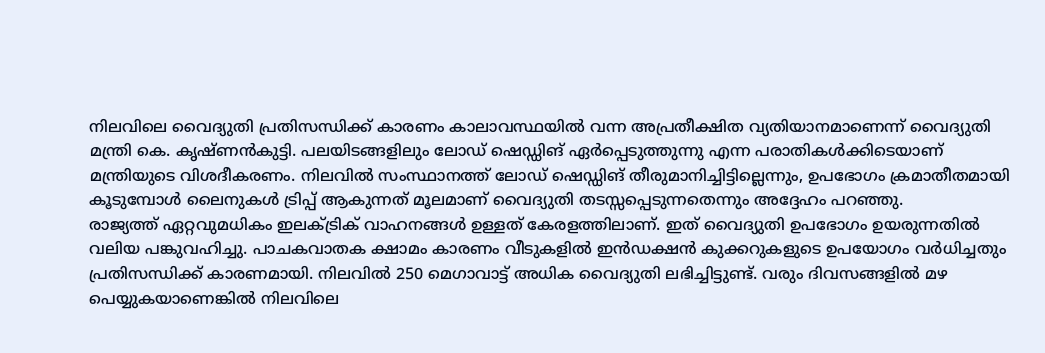നിലവിലെ വൈദ്യുതി പ്രതിസന്ധിക്ക് കാരണം കാലാവസ്ഥയിൽ വന്ന അപ്രതീക്ഷിത വ്യതിയാനമാണെന്ന് വൈദ്യുതി മന്ത്രി കെ. കൃഷ്ണൻകുട്ടി. പലയിടങ്ങളിലും ലോഡ് ഷെഡ്ഡിങ് ഏർപ്പെടുത്തുന്നു എന്ന പരാതികൾക്കിടെയാണ് മന്ത്രിയുടെ വിശദീകരണം. നിലവിൽ സംസ്ഥാനത്ത് ലോഡ് ഷെഡ്ഡിങ് തീരുമാനിച്ചിട്ടില്ലെന്നും, ഉപഭോഗം ക്രമാതീതമായി കൂടുമ്പോൾ ലൈനുകൾ ട്രിപ്പ് ആകുന്നത് മൂലമാണ് വൈദ്യുതി തടസ്സപ്പെടുന്നതെന്നും അദ്ദേഹം പറഞ്ഞു.
രാജ്യത്ത് ഏറ്റവുമധികം ഇലക്ട്രിക് വാഹനങ്ങൾ ഉള്ളത് കേരളത്തിലാണ്. ഇത് വൈദ്യുതി ഉപഭോഗം ഉയരുന്നതിൽ വലിയ പങ്കുവഹിച്ചു. പാചകവാതക ക്ഷാമം കാരണം വീടുകളിൽ ഇൻഡക്ഷൻ കുക്കറുകളുടെ ഉപയോഗം വർധിച്ചതും പ്രതിസന്ധിക്ക് കാരണമായി. നിലവിൽ 250 മെഗാവാട്ട് അധിക വൈദ്യുതി ലഭിച്ചിട്ടുണ്ട്. വരും ദിവസങ്ങളിൽ മഴ പെയ്യുകയാണെങ്കിൽ നിലവിലെ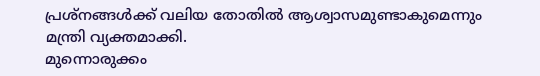പ്രശ്നങ്ങൾക്ക് വലിയ തോതിൽ ആശ്വാസമുണ്ടാകുമെന്നും മന്ത്രി വ്യക്തമാക്കി.
മുന്നൊരുക്കം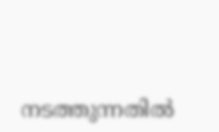നടത്തുന്നതിൽ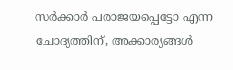സർക്കാർ പരാജയപ്പെട്ടോ എന്ന ചോദ്യത്തിന്, അക്കാര്യങ്ങൾ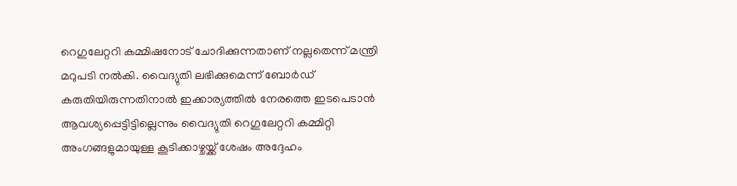റെഗുലേറ്ററി കമ്മിഷനോട് ചോദിക്കുന്നതാണ് നല്ലതെന്ന് മന്ത്രി മറുപടി നൽകി. വൈദ്യുതി ലഭിക്കുമെന്ന് ബോർഡ് കരുതിയിരുന്നതിനാൽ ഇക്കാര്യത്തിൽ നേരത്തെ ഇടപെടാൻ ആവശ്യപ്പെട്ടിട്ടില്ലെന്നും വൈദ്യുതി റെഗുലേറ്ററി കമ്മിറ്റി അംഗങ്ങളുമായുള്ള കൂടിക്കാഴ്ചയ്ക്ക് ശേഷം അദ്ദേഹം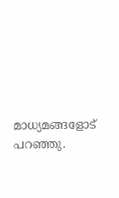മാധ്യമങ്ങളോട് പറഞ്ഞു.